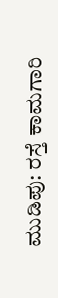ಮುಡಿಪು: ರಸ್ತೆ ಕಾಮಗಾರಿ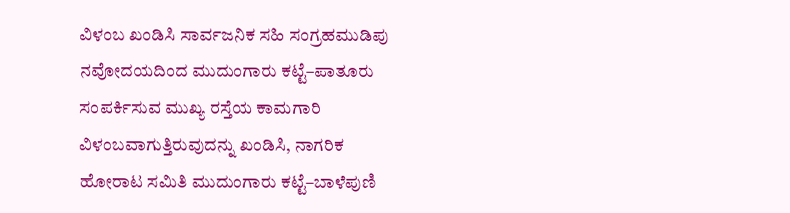ವಿಳಂಬ ಖಂಡಿಸಿ ಸಾರ್ವಜನಿಕ ಸಹಿ ಸಂಗ್ರಹಮುಡಿಪು ನವೋದಯದಿಂದ ಮುದುಂಗಾರು ಕಟ್ಟೆ–ಪಾತೂರು ಸಂಪರ್ಕಿಸುವ ಮುಖ್ಯ ರಸ್ತೆಯ ಕಾಮಗಾರಿ ವಿಳಂಬವಾಗುತ್ತಿರುವುದನ್ನು ಖಂಡಿಸಿ, ನಾಗರಿಕ ಹೋರಾಟ ಸಮಿತಿ ಮುದುಂಗಾರು ಕಟ್ಟೆ–ಬಾಳೆಪುಣಿ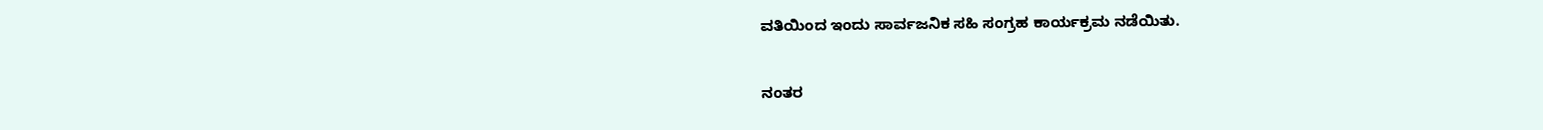ವತಿಯಿಂದ ಇಂದು ಸಾರ್ವಜನಿಕ ಸಹಿ ಸಂಗ್ರಹ ಕಾರ್ಯಕ್ರಮ ನಡೆಯಿತು.

ನಂತರ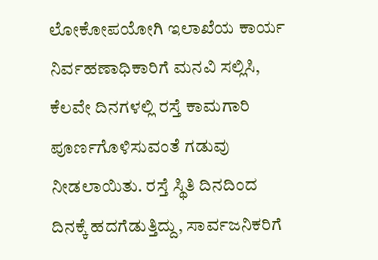ಲೋಕೋಪಯೋಗಿ ಇಲಾಖೆಯ ಕಾರ್ಯ ನಿರ್ವಹಣಾಧಿಕಾರಿಗೆ ಮನವಿ ಸಲ್ಲಿಸಿ, ಕೆಲವೇ ದಿನಗಳಲ್ಲಿ ರಸ್ತೆ ಕಾಮಗಾರಿ ಪೂರ್ಣಗೊಳಿಸುವಂತೆ ಗಡುವು ನೀಡಲಾಯಿತು. ರಸ್ತೆ ಸ್ಥಿತಿ ದಿನದಿಂದ ದಿನಕ್ಕೆ ಹದಗೆಡುತ್ತಿದ್ದು, ಸಾರ್ವಜನಿಕರಿಗೆ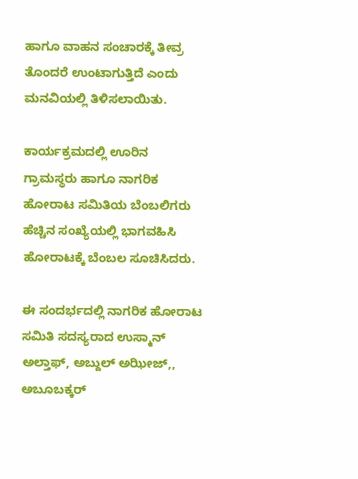ಹಾಗೂ ವಾಹನ ಸಂಚಾರಕ್ಕೆ ತೀವ್ರ ತೊಂದರೆ ಉಂಟಾಗುತ್ತಿದೆ ಎಂದು ಮನವಿಯಲ್ಲಿ ತಿಳಿಸಲಾಯಿತು.

ಕಾರ್ಯಕ್ರಮದಲ್ಲಿ ಊರಿನ ಗ್ರಾಮಸ್ಥರು ಹಾಗೂ ನಾಗರಿಕ ಹೋರಾಟ ಸಮಿತಿಯ ಬೆಂಬಲಿಗರು ಹೆಚ್ಚಿನ ಸಂಖ್ಯೆಯಲ್ಲಿ ಭಾಗವಹಿಸಿ ಹೋರಾಟಕ್ಕೆ ಬೆಂಬಲ ಸೂಚಿಸಿದರು.

ಈ ಸಂದರ್ಭದಲ್ಲಿ ನಾಗರಿಕ ಹೋರಾಟ ಸಮಿತಿ ಸದಸ್ಯರಾದ ಉಸ್ಮಾನ್ ಅಲ್ತಾಫ್, ಅಬ್ದುಲ್ ಅಝೀಜ್,, ಅಬೂಬಕ್ಕರ್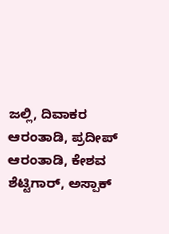ಜಲ್ಲಿ, ದಿವಾಕರ ಆರಂತಾಡಿ, ಪ್ರದೀಪ್ ಆರಂತಾಡಿ, ಕೇಶವ ಶೆಟ್ಟಿಗಾರ್, ಅಸ್ಪಾಕ್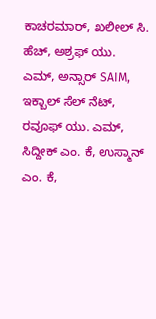ಕಾಚರಮಾರ್, ಖಲೀಲ್ ಸಿ. ಹೆಚ್, ಅಶ್ರಫ್ ಯು. ಎಮ್, ಅನ್ಸಾರ್ SAIM, ಇಕ್ಬಾಲ್ ಸೆಲ್ ನೆಟ್, ರವೂಫ್ ಯು. ಎಮ್, ಸಿದ್ದೀಕ್ ಎಂ. ಕೆ, ಉಸ್ಮಾನ್ ಎಂ. ಕೆ,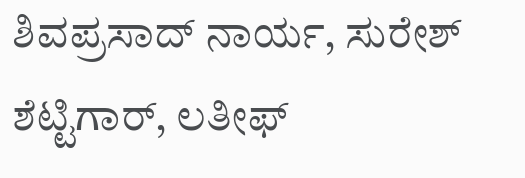ಶಿವಪ್ರಸಾದ್ ನಾರ್ಯ, ಸುರೇಶ್ ಶೆಟ್ಟಿಗಾರ್, ಲತೀಫ್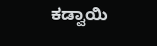ಕಡ್ವಾಯಿ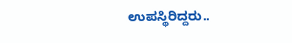ಉಪಸ್ಥಿರಿದ್ದರು..